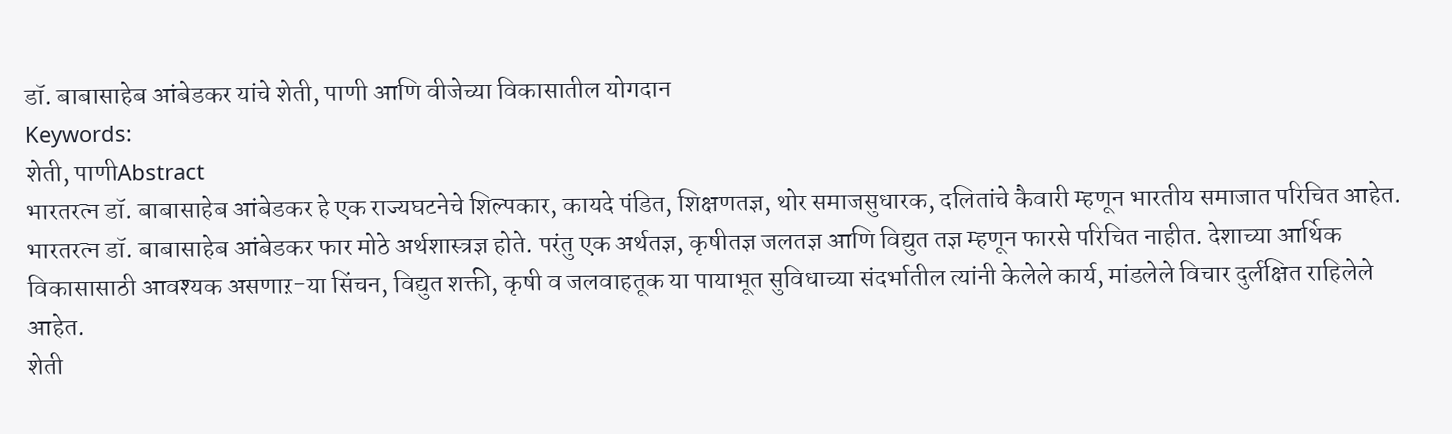डॉ. बाबासाहेब आंबेडकर यांचे शेती, पाणी आणि वीजेच्या विकासातील योगदान
Keywords:
शेती, पाणीAbstract
भारतरत्न डॉ. बाबासाहेब आंबेडकर हे एक राज्यघटनेचे शिल्पकार, कायदे पंडित, शिक्षणतज्ञ, थोर समाजसुधारक, दलितांचे कैवारी म्हणून भारतीय समाजात परिचित आहेत. भारतरत्न डॉ. बाबासाहेब आंबेडकर फार मोठे अर्थशास्त्रज्ञ होते. परंतु एक अर्थतज्ञ, कृषीतज्ञ जलतज्ञ आणि विद्युत तज्ञ म्हणून फारसे परिचित नाहीत. देशाच्या आर्थिक विकासासाठी आवश्यक असणाऱ-या सिंचन, विद्युत शक्ती, कृषी व जलवाहतूक या पायाभूत सुविधाच्या संदर्भातील त्यांनी केलेले कार्य, मांडलेले विचार दुर्लक्षित राहिलेले आहेत.
शेती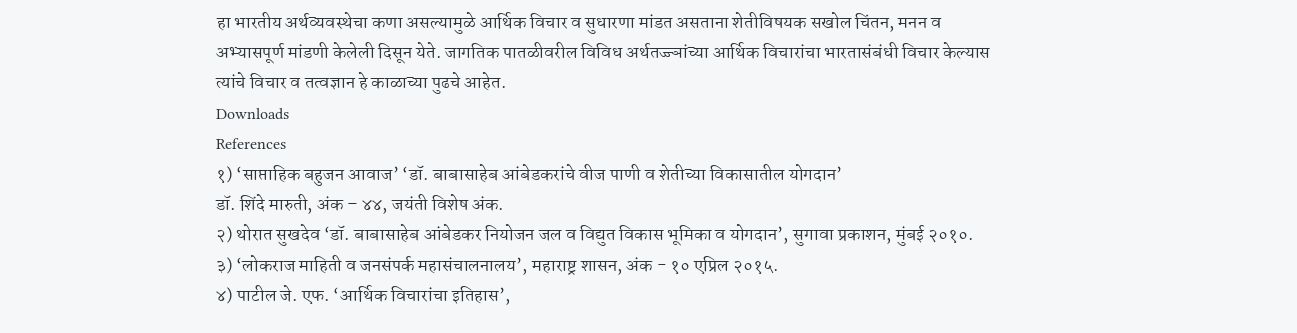हा भारतीय अर्थव्यवस्थेचा कणा असल्यामुळे आर्थिक विचार व सुधारणा मांडत असताना शेतीविषयक सखोल चिंतन, मनन व अभ्यासपूर्ण मांडणी केलेली दिसून येते. जागतिक पातळीवरील विविध अर्थतज्ज्ञांच्या आर्थिक विचारांचा भारतासंबंधी विचार केल्यास त्यांचे विचार व तत्वज्ञान हे काळाच्या पुढचे आहेत.
Downloads
References
१) ‘साप्ताहिक बहुजन आवाज’ ‘डॉ. बाबासाहेब आंबेडकरांचे वीज पाणी व शेतीच्या विकासातील योगदान’
डॉ. शिंदे मारुती, अंक – ४४, जयंती विशेष अंक.
२) थोरात सुखदेव ‘डॉ. बाबासाहेब आंबेडकर नियोजन जल व विद्युत विकास भूमिका व योगदान’, सुगावा प्रकाशन, मुंबई २०१०.
३) ‘लोकराज माहिती व जनसंपर्क महासंचालनालय’, महाराष्ट्र शासन, अंक - १० एप्रिल २०१५.
४) पाटील जे. एफ. ‘आर्थिक विचारांचा इतिहास’,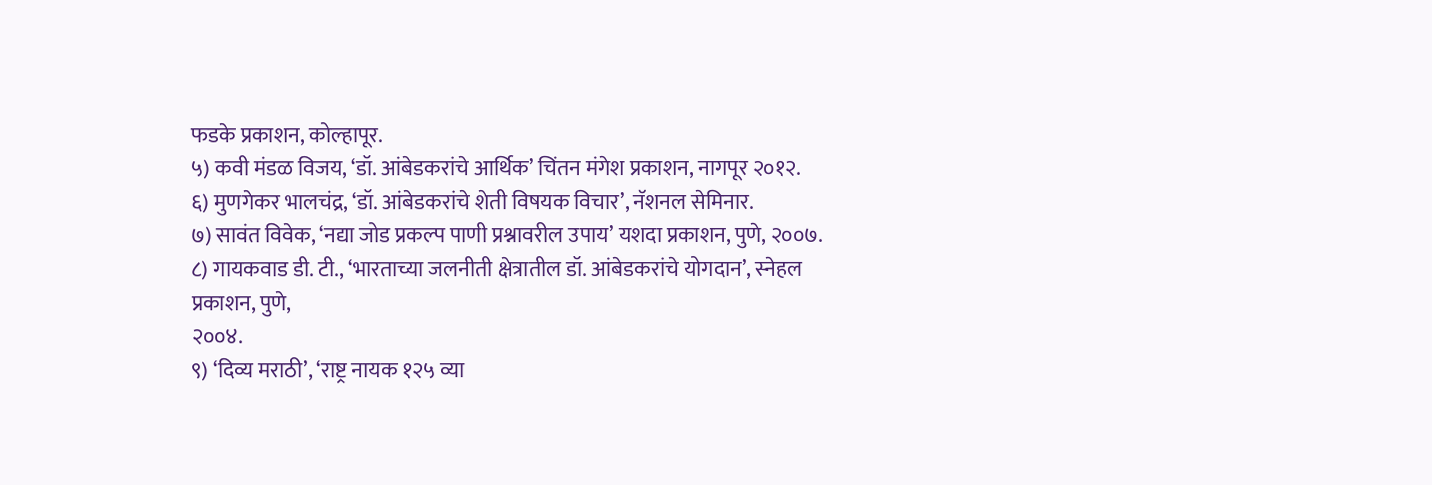फडके प्रकाशन, कोल्हापूर.
५) कवी मंडळ विजय, ‘डॉ. आंबेडकरांचे आर्थिक’ चिंतन मंगेश प्रकाशन, नागपूर २०१२.
६) मुणगेकर भालचंद्र, ‘डॉ. आंबेडकरांचे शेती विषयक विचार’, नॅशनल सेमिनार.
७) सावंत विवेक, ‘नद्या जोड प्रकल्प पाणी प्रश्नावरील उपाय’ यशदा प्रकाशन, पुणे, २००७.
८) गायकवाड डी. टी., ‘भारताच्या जलनीती क्षेत्रातील डॉ. आंबेडकरांचे योगदान’, स्नेहल प्रकाशन, पुणे,
२००४.
९) ‘दिव्य मराठी’, ‘राष्ट्र नायक १२५ व्या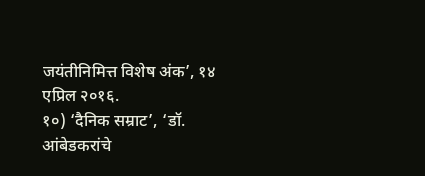जयंतीनिमित्त विशेष अंक’, १४ एप्रिल २०१६.
१०) ‘दैनिक सम्राट’, ‘डॉ. आंबेडकरांचे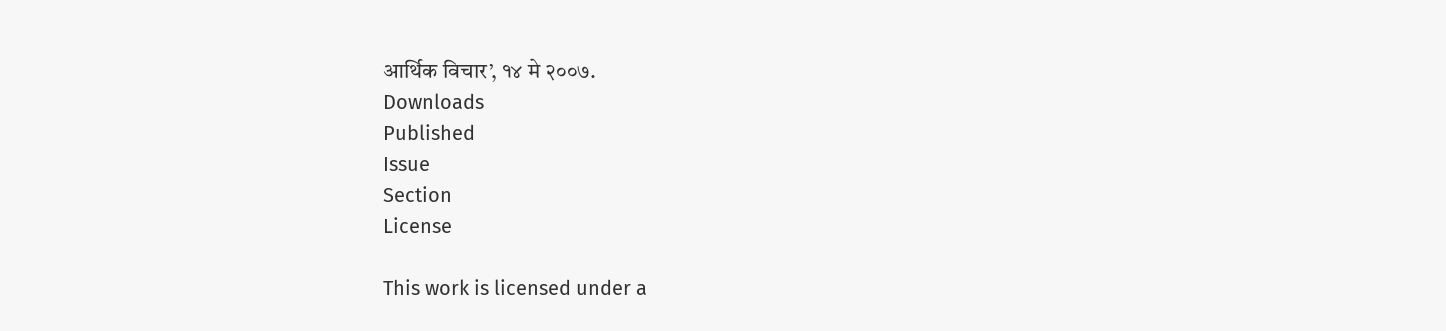आर्थिक विचार’, १४ मे २००७.
Downloads
Published
Issue
Section
License

This work is licensed under a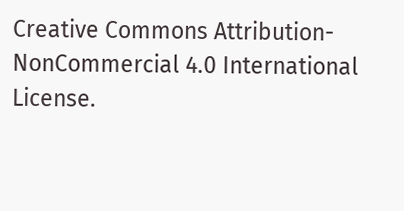Creative Commons Attribution-NonCommercial 4.0 International License.